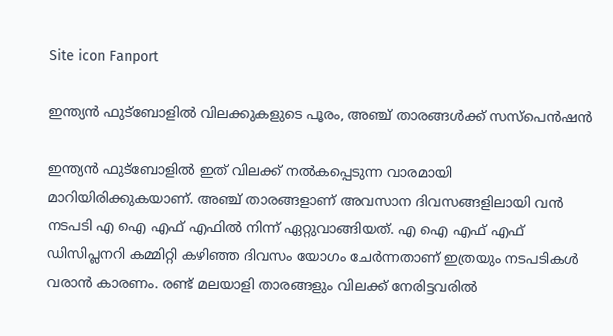Site icon Fanport

ഇന്ത്യൻ ഫുട്ബോളിൽ വിലക്കുകളുടെ പൂരം, അഞ്ച് താരങ്ങൾക്ക് സസ്പെൻഷൻ

ഇന്ത്യൻ ഫുട്ബോളിൽ ഇത് വിലക്ക് നൽകപ്പെടുന്ന വാരമായി മാറിയിരിക്കുകയാണ്. അഞ്ച് താരങ്ങളാണ് അവസാന ദിവസങ്ങളിലായി വൻ നടപടി എ ഐ എഫ് എഫിൽ നിന്ന് ഏറ്റുവാങ്ങിയത്. എ ഐ എഫ് എഫ് ഡിസിപ്ലനറി കമ്മിറ്റി കഴിഞ്ഞ ദിവസം യോഗം ചേർന്നതാണ് ഇത്രയും നടപടികൾ വരാൻ കാരണം. രണ്ട് മലയാളി താരങ്ങളും വിലക്ക് നേരിട്ടവരിൽ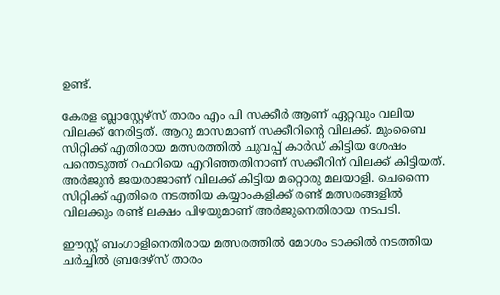ഉണ്ട്‌.

കേരള ബ്ലാസ്റ്റേഴ്സ് താരം എം പി സക്കീർ ആണ് ഏറ്റവും വലിയ വിലക്ക് നേരിട്ടത്. ആറു മാസമാണ് സക്കീറിന്റെ വിലക്ക്. മുംബൈ സിറ്റിക്ക് എതിരായ മത്സരത്തിൽ ചുവപ്പ് കാർഡ് കിട്ടിയ ശേഷം പന്തെടുത്ത് റഫറിയെ എറിഞ്ഞതിനാണ് സക്കീറിന് വിലക്ക് കിട്ടിയത്. അർജുൻ ജയരാജാണ് വിലക്ക് കിട്ടിയ മറ്റൊരു മലയാളി. ചെന്നൈ സിറ്റിക്ക് എതിരെ നടത്തിയ കയ്യാംകളിക്ക് രണ്ട് മത്സരങ്ങളിൽ വിലക്കും രണ്ട് ലക്ഷം പിഴയുമാണ് അർജുനെതിരായ നടപടി.

ഈസ്റ്റ് ബംഗാളിനെതിരായ മത്സരത്തിൽ മോശം ടാക്കിൽ നടത്തിയ ചർച്ചിൽ ബ്രദേഴ്സ് താരം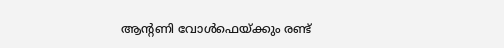ആന്റണി വോൾഫെയ്ക്കും രണ്ട്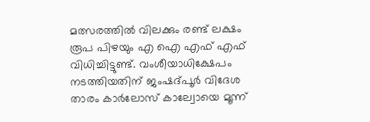മത്സരത്തിൽ വിലക്കും രണ്ട് ലക്ഷം രൂപ പിഴയും എ ഐ എഫ് എഫ് വിധിച്ചിട്ടുണ്ട്. വംശീയാധിക്ഷേപം നടത്തിയതിന് ജംഷദ്പൂർ വിദേശ താരം കാർലോസ് കാല്വോയെ മൂന്ന്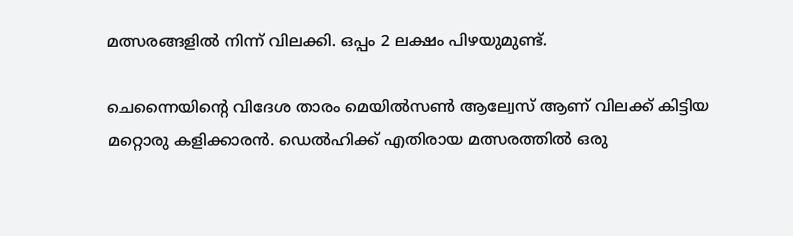മത്സരങ്ങളിൽ നിന്ന് വിലക്കി. ഒപ്പം 2 ലക്ഷം പിഴയുമുണ്ട്.

ചെന്നൈയിന്റെ വിദേശ താരം മെയിൽസൺ ആല്വേസ് ആണ് വിലക്ക് കിട്ടിയ മറ്റൊരു കളിക്കാരൻ. ഡെൽഹിക്ക് എതിരായ മത്സരത്തിൽ ഒരു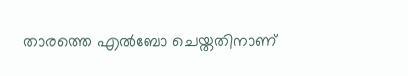താരത്തെ എൽബോ ചെയ്തതിനാണ്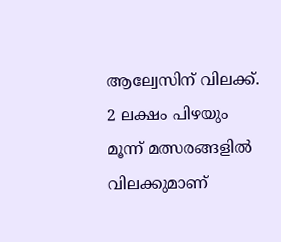ആല്വേസിന് വിലക്ക്. 2 ലക്ഷം പിഴയും മൂന്ന് മത്സരങ്ങളിൽ വിലക്കുമാണ്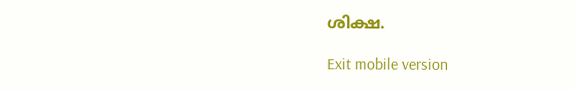ശിക്ഷ.

Exit mobile version